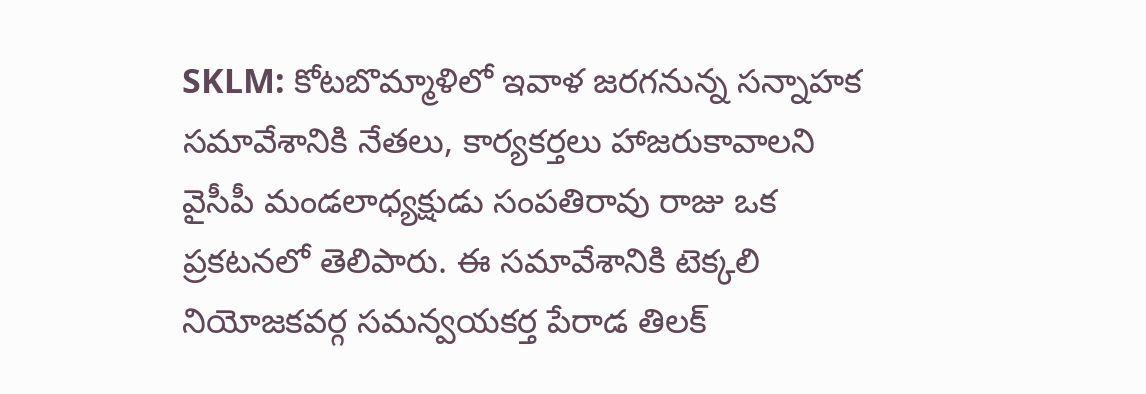SKLM: కోటబొమ్మాళిలో ఇవాళ జరగనున్న సన్నాహక సమావేశానికి నేతలు, కార్యకర్తలు హాజరుకావాలని వైసీపీ మండలాధ్యక్షుడు సంపతిరావు రాజు ఒక ప్రకటనలో తెలిపారు. ఈ సమావేశానికి టెక్కలి నియోజకవర్గ సమన్వయకర్త పేరాడ తిలక్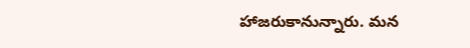హాజరుకానున్నారు. మన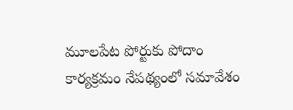మూలపేట పోర్టుకు పోదాం కార్యక్రమం నేపథ్యంలో సమావేశం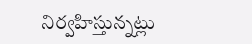నిర్వహిస్తున్నట్లు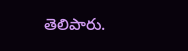తెలిపారు.